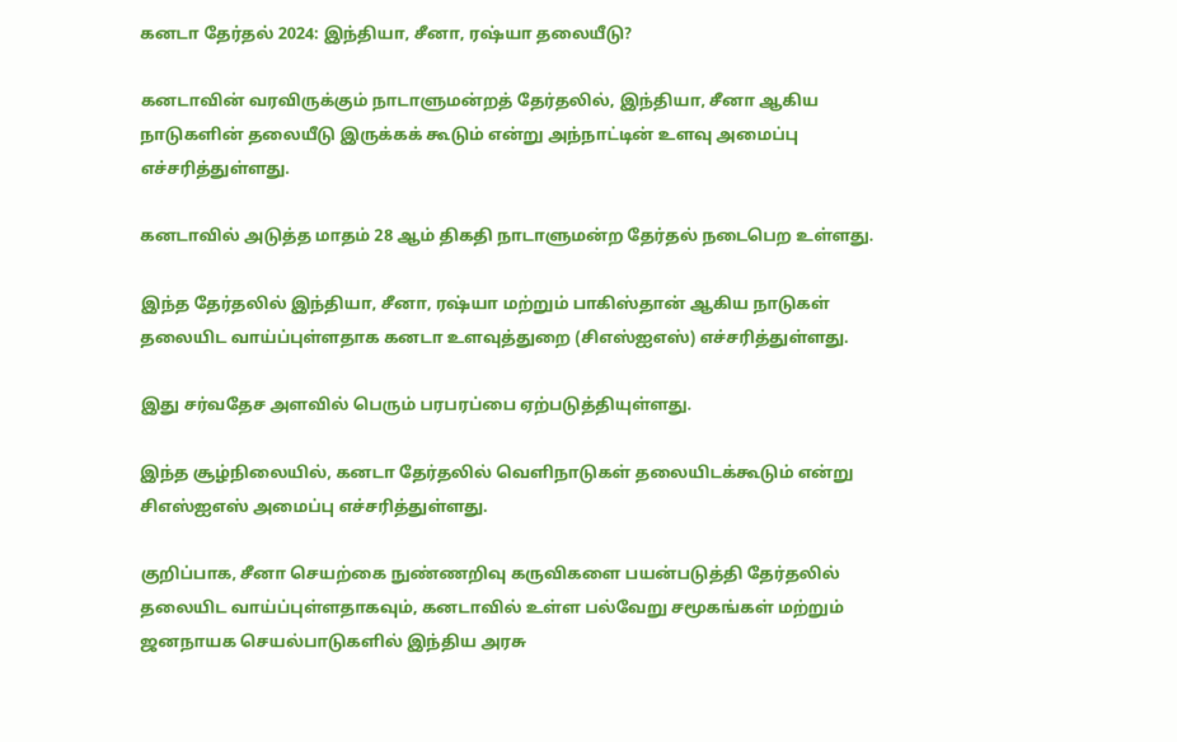கனடா தேர்தல் 2024: இந்தியா, சீனா, ரஷ்யா தலையீடு?

கனடாவின் வரவிருக்கும் நாடாளுமன்றத் தேர்தலில், இந்தியா, சீனா ஆகிய நாடுகளின் தலையீடு இருக்கக் கூடும் என்று அந்நாட்டின் உளவு அமைப்பு எச்சரித்துள்ளது.

கனடாவில் அடுத்த மாதம் 28 ஆம் திகதி நாடாளுமன்ற தேர்தல் நடைபெற உள்ளது.

இந்த தேர்தலில் இந்தியா, சீனா, ரஷ்யா மற்றும் பாகிஸ்தான் ஆகிய நாடுகள் தலையிட வாய்ப்புள்ளதாக கனடா உளவுத்துறை (சிஎஸ்ஐஎஸ்) எச்சரித்துள்ளது.

இது சர்வதேச அளவில் பெரும் பரபரப்பை ஏற்படுத்தியுள்ளது.

இந்த சூழ்நிலையில், கனடா தேர்தலில் வெளிநாடுகள் தலையிடக்கூடும் என்று சிஎஸ்ஐஎஸ் அமைப்பு எச்சரித்துள்ளது.

குறிப்பாக, சீனா செயற்கை நுண்ணறிவு கருவிகளை பயன்படுத்தி தேர்தலில் தலையிட வாய்ப்புள்ளதாகவும், கனடாவில் உள்ள பல்வேறு சமூகங்கள் மற்றும் ஜனநாயக செயல்பாடுகளில் இந்திய அரசு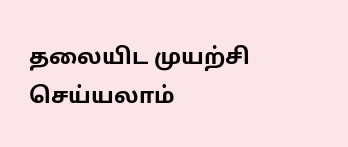தலையிட முயற்சி செய்யலாம்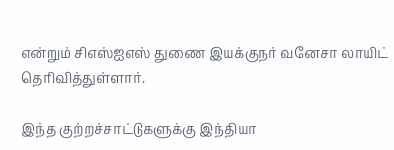என்றும் சிஎஸ்ஐஎஸ் துணை இயக்குநர் வனேசா லாயிட் தெரிவித்துள்ளார்.

இந்த குற்றச்சாட்டுகளுக்கு இந்தியா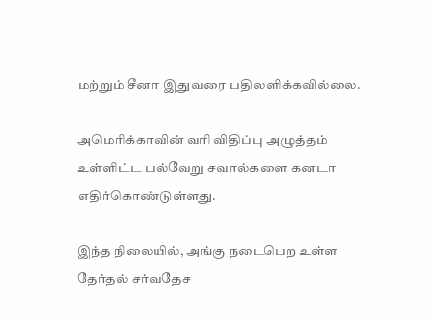மற்றும் சீனா இதுவரை பதிலளிக்கவில்லை.

அமெரிக்காவின் வரி விதிப்பு அழுத்தம் உள்ளிட்ட பல்வேறு சவால்களை கனடா எதிர்கொண்டுள்ளது.

இந்த நிலையில், அங்கு நடைபெற உள்ள தேர்தல் சர்வதேச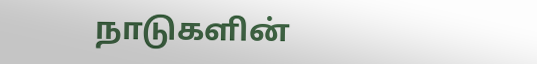நாடுகளின்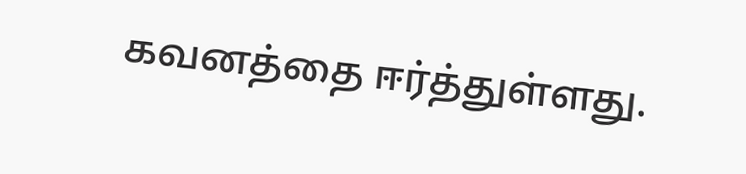கவனத்தை ஈர்த்துள்ளது.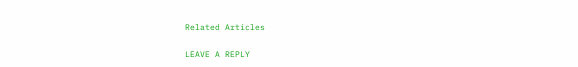Related Articles

LEAVE A REPLY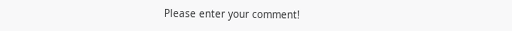Please enter your comment!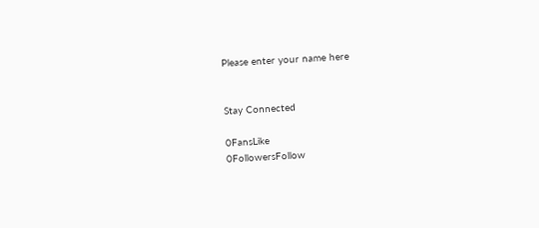Please enter your name here


Stay Connected

0FansLike
0FollowersFollow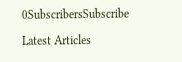0SubscribersSubscribe

Latest Articles